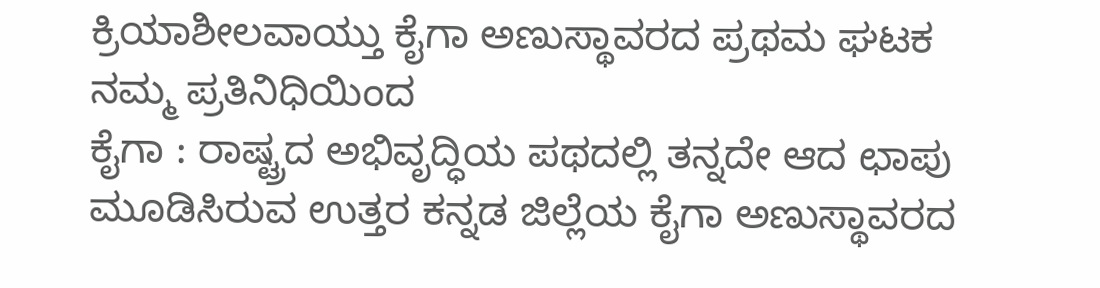ಕ್ರಿಯಾಶೀಲವಾಯ್ತು ಕೈಗಾ ಅಣುಸ್ಥಾವರದ ಪ್ರಥಮ ಘಟಕ
ನಮ್ಮ ಪ್ರತಿನಿಧಿಯಿಂದ
ಕೈಗಾ : ರಾಷ್ಟ್ರದ ಅಭಿವೃದ್ಧಿಯ ಪಥದಲ್ಲಿ ತನ್ನದೇ ಆದ ಛಾಪು ಮೂಡಿಸಿರುವ ಉತ್ತರ ಕನ್ನಡ ಜಿಲ್ಲೆಯ ಕೈಗಾ ಅಣುಸ್ಥಾವರದ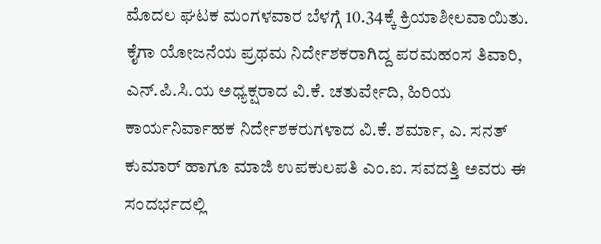ಮೊದಲ ಘಟಕ ಮಂಗಳವಾರ ಬೆಳಗ್ಗೆ 10.34ಕ್ಕೆ ಕ್ರಿಯಾಶೀಲವಾಯಿತು. ಕೈಗಾ ಯೋಜನೆಯ ಪ್ರಥಮ ನಿರ್ದೇಶಕರಾಗಿದ್ದ ಪರಮಹಂಸ ತಿವಾರಿ, ಎನ್.ಪಿ.ಸಿ.ಯ ಅಧ್ಯಕ್ಷರಾದ ವಿ.ಕೆ. ಚತುರ್ವೇದಿ, ಹಿರಿಯ ಕಾರ್ಯನಿರ್ವಾಹಕ ನಿರ್ದೇಶಕರುಗಳಾದ ವಿ.ಕೆ. ಶರ್ಮಾ, ಎ. ಸನತ್ ಕುಮಾರ್ ಹಾಗೂ ಮಾಜಿ ಉಪಕುಲಪತಿ ಎಂ.ಐ. ಸವದತ್ತಿ ಅವರು ಈ ಸಂದರ್ಭದಲ್ಲಿ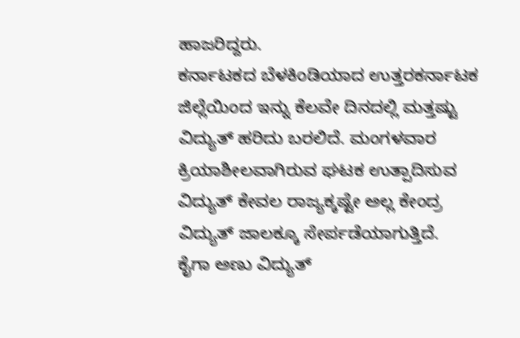ಹಾಜರಿದ್ದರು.
ಕರ್ನಾಟಕದ ಬೆಳಕಿಂಡಿಯಾದ ಉತ್ತರಕರ್ನಾಟಕ ಜಿಲ್ಲೆಯಿಂದ ಇನ್ನು ಕೆಲವೇ ದಿನದಲ್ಲಿ ಮತ್ತಷ್ಟು ವಿದ್ಯುತ್ ಹರಿದು ಬರಲಿದೆ. ಮಂಗಳವಾರ ಕ್ರಿಯಾಶೀಲವಾಗಿರುವ ಘಟಕ ಉತ್ಪಾದಿಸುವ ವಿದ್ಯುತ್ ಕೇವಲ ರಾಜ್ಯಕ್ಕಷ್ಟೇ ಅಲ್ಲ ಕೇಂದ್ರ ವಿದ್ಯುತ್ ಜಾಲಕ್ಕೂ ಸೇರ್ಪಡೆಯಾಗುತ್ತಿದೆ.
ಕೈಗಾ ಅಣು ವಿದ್ಯುತ್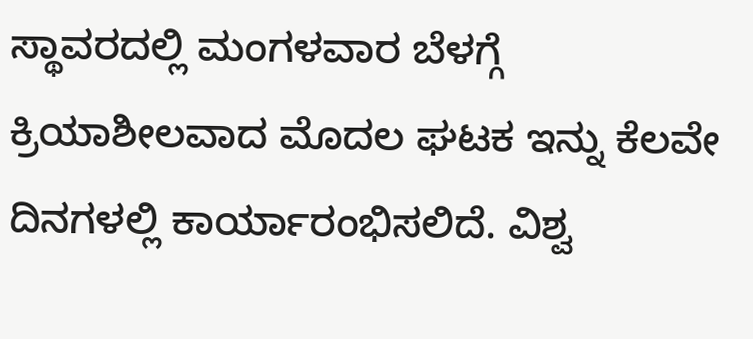ಸ್ಥಾವರದಲ್ಲಿ ಮಂಗಳವಾರ ಬೆಳಗ್ಗೆ ಕ್ರಿಯಾಶೀಲವಾದ ಮೊದಲ ಘಟಕ ಇನ್ನು ಕೆಲವೇ ದಿನಗಳಲ್ಲಿ ಕಾರ್ಯಾರಂಭಿಸಲಿದೆ. ವಿಶ್ವ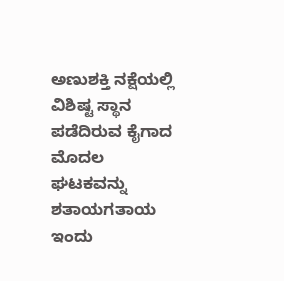ಅಣುಶಕ್ತಿ ನಕ್ಷೆಯಲ್ಲಿ ವಿಶಿಷ್ಟ ಸ್ಥಾನ ಪಡೆದಿರುವ ಕೈಗಾದ ಮೊದಲ ಘಟಕವನ್ನು ಶತಾಯಗತಾಯ ಇಂದು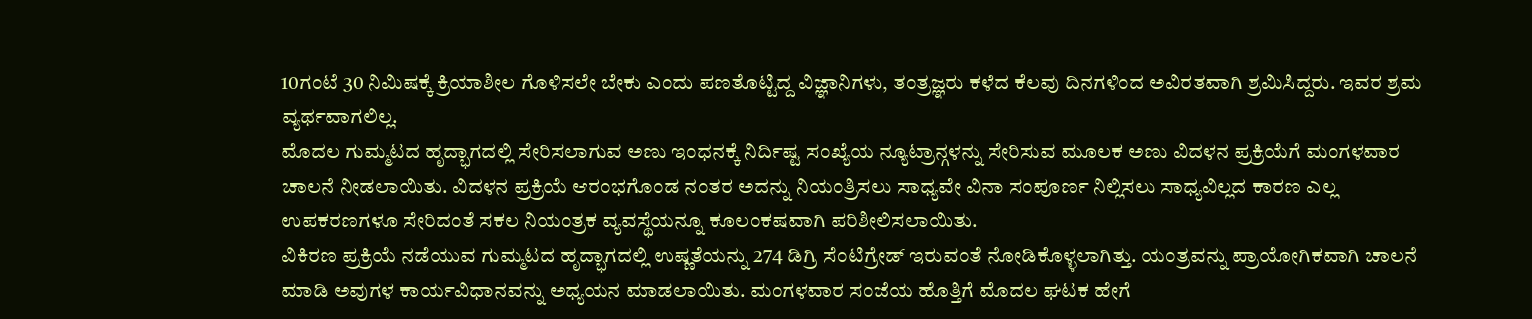10ಗಂಟೆ 30 ನಿಮಿಷಕ್ಕೆ ಕ್ರಿಯಾಶೀಲ ಗೊಳಿಸಲೇ ಬೇಕು ಎಂದು ಪಣತೊಟ್ಟಿದ್ದ ವಿಜ್ಞಾನಿಗಳು, ತಂತ್ರಜ್ಞರು ಕಳೆದ ಕೆಲವು ದಿನಗಳಿಂದ ಅವಿರತವಾಗಿ ಶ್ರಮಿಸಿದ್ದರು. ಇವರ ಶ್ರಮ ವ್ಯರ್ಥವಾಗಲಿಲ್ಲ.
ಮೊದಲ ಗುಮ್ಮಟದ ಹೃದ್ಭಾಗದಲ್ಲಿ ಸೇರಿಸಲಾಗುವ ಅಣು ಇಂಧನಕ್ಕೆ ನಿರ್ದಿಷ್ಟ ಸಂಖ್ಯೆಯ ನ್ಯೂಟ್ರಾನ್ಗಳನ್ನು ಸೇರಿಸುವ ಮೂಲಕ ಅಣು ವಿದಳನ ಪ್ರಕ್ರಿಯೆಗೆ ಮಂಗಳವಾರ ಚಾಲನೆ ನೀಡಲಾಯಿತು. ವಿದಳನ ಪ್ರಕ್ರಿಯೆ ಆರಂಭಗೊಂಡ ನಂತರ ಅದನ್ನು ನಿಯಂತ್ರಿಸಲು ಸಾಧ್ಯವೇ ವಿನಾ ಸಂಪೂರ್ಣ ನಿಲ್ಲಿಸಲು ಸಾಧ್ಯವಿಲ್ಲದ ಕಾರಣ ಎಲ್ಲ ಉಪಕರಣಗಳೂ ಸೇರಿದಂತೆ ಸಕಲ ನಿಯಂತ್ರಕ ವ್ಯವಸ್ಥೆಯನ್ನೂ ಕೂಲಂಕಷವಾಗಿ ಪರಿಶೀಲಿಸಲಾಯಿತು.
ವಿಕಿರಣ ಪ್ರಕ್ರಿಯೆ ನಡೆಯುವ ಗುಮ್ಮಟದ ಹೃದ್ಭಾಗದಲ್ಲಿ ಉಷ್ಣತೆಯನ್ನು 274 ಡಿಗ್ರಿ ಸೆಂಟಿಗ್ರೇಡ್ ಇರುವಂತೆ ನೋಡಿಕೊಳ್ಳಲಾಗಿತ್ತು. ಯಂತ್ರವನ್ನು ಪ್ರಾಯೋಗಿಕವಾಗಿ ಚಾಲನೆ ಮಾಡಿ ಅವುಗಳ ಕಾರ್ಯವಿಧಾನವನ್ನು ಅಧ್ಯಯನ ಮಾಡಲಾಯಿತು. ಮಂಗಳವಾರ ಸಂಜೆಯ ಹೊತ್ತಿಗೆ ಮೊದಲ ಘಟಕ ಹೇಗೆ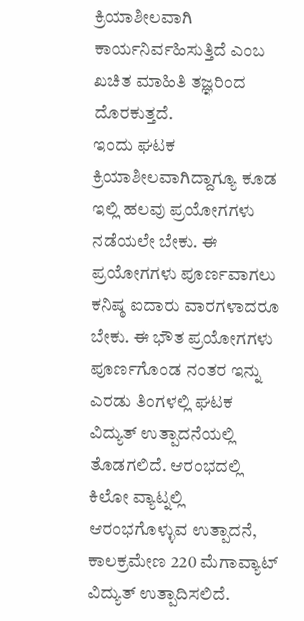ಕ್ರಿಯಾಶೀಲವಾಗಿ ಕಾರ್ಯನಿರ್ವಹಿಸುತ್ತಿದೆ ಎಂಬ ಖಚಿತ ಮಾಹಿತಿ ತಜ್ಞರಿಂದ ದೊರಕುತ್ತದೆ.
ಇಂದು ಘಟಕ ಕ್ರಿಯಾಶೀಲವಾಗಿದ್ದಾಗ್ಯೂ ಕೂಡ ಇಲ್ಲಿ ಹಲವು ಪ್ರಯೋಗಗಳು ನಡೆಯಲೇ ಬೇಕು. ಈ ಪ್ರಯೋಗಗಳು ಪೂರ್ಣವಾಗಲು ಕನಿಷ್ಠ ಐದಾರು ವಾರಗಳಾದರೂ ಬೇಕು. ಈ ಭೌತ ಪ್ರಯೋಗಗಳು ಪೂರ್ಣಗೊಂಡ ನಂತರ ಇನ್ನು ಎರಡು ತಿಂಗಳಲ್ಲಿ ಘಟಕ ವಿದ್ಯುತ್ ಉತ್ಪಾದನೆಯಲ್ಲಿ ತೊಡಗಲಿದೆ. ಆರಂಭದಲ್ಲಿ ಕಿಲೋ ವ್ಯಾಟ್ನಲ್ಲಿ ಆರಂಭಗೊಳ್ಳುವ ಉತ್ಪಾದನೆ, ಕಾಲಕ್ರಮೇಣ 220 ಮೆಗಾವ್ಯಾಟ್ ವಿದ್ಯುತ್ ಉತ್ಪಾದಿಸಲಿದೆ.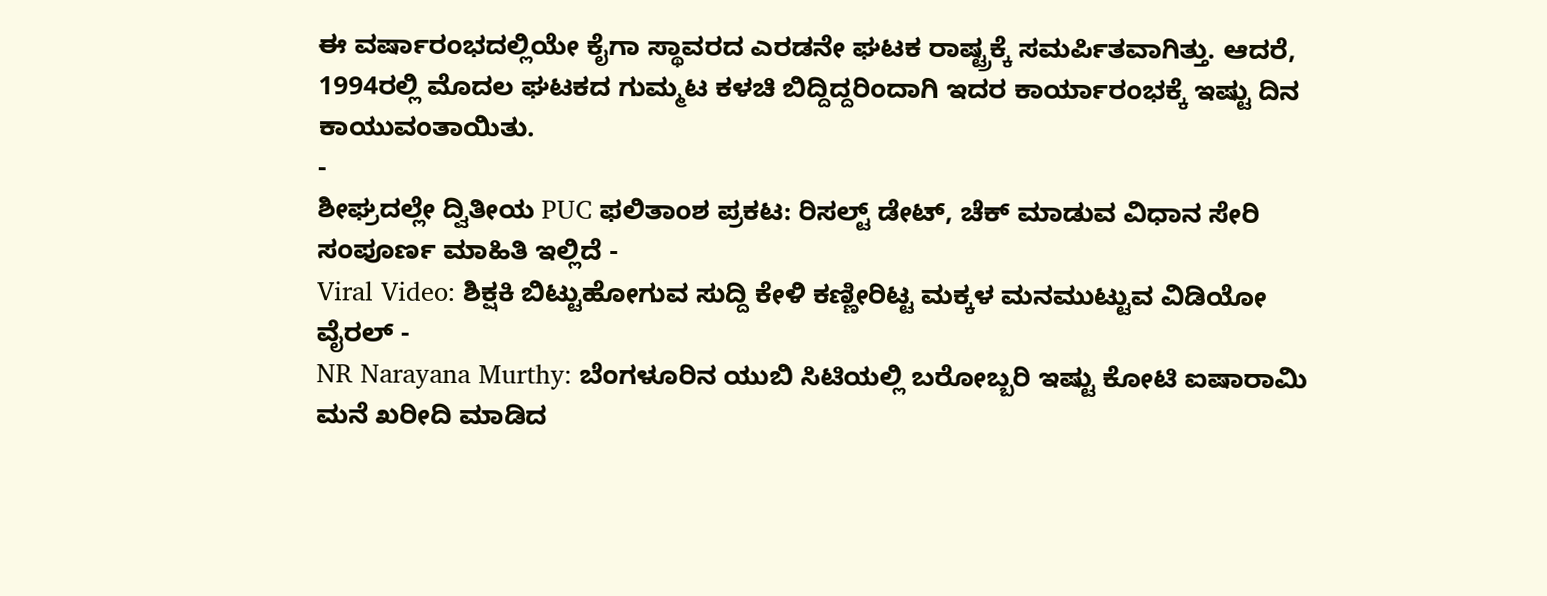ಈ ವರ್ಷಾರಂಭದಲ್ಲಿಯೇ ಕೈಗಾ ಸ್ಥಾವರದ ಎರಡನೇ ಘಟಕ ರಾಷ್ಟ್ರಕ್ಕೆ ಸಮರ್ಪಿತವಾಗಿತ್ತು. ಆದರೆ, 1994ರಲ್ಲಿ ಮೊದಲ ಘಟಕದ ಗುಮ್ಮಟ ಕಳಚಿ ಬಿದ್ದಿದ್ದರಿಂದಾಗಿ ಇದರ ಕಾರ್ಯಾರಂಭಕ್ಕೆ ಇಷ್ಟು ದಿನ ಕಾಯುವಂತಾಯಿತು.
-
ಶೀಘ್ರದಲ್ಲೇ ದ್ವಿತೀಯ PUC ಫಲಿತಾಂಶ ಪ್ರಕಟ: ರಿಸಲ್ಟ್ ಡೇಟ್, ಚೆಕ್ ಮಾಡುವ ವಿಧಾನ ಸೇರಿ ಸಂಪೂರ್ಣ ಮಾಹಿತಿ ಇಲ್ಲಿದೆ -
Viral Video: ಶಿಕ್ಷಕಿ ಬಿಟ್ಟುಹೋಗುವ ಸುದ್ದಿ ಕೇಳಿ ಕಣ್ಣೀರಿಟ್ಟ ಮಕ್ಕಳ ಮನಮುಟ್ಟುವ ವಿಡಿಯೋ ವೈರಲ್ -
NR Narayana Murthy: ಬೆಂಗಳೂರಿನ ಯುಬಿ ಸಿಟಿಯಲ್ಲಿ ಬರೋಬ್ಬರಿ ಇಷ್ಟು ಕೋಟಿ ಐಷಾರಾಮಿ ಮನೆ ಖರೀದಿ ಮಾಡಿದ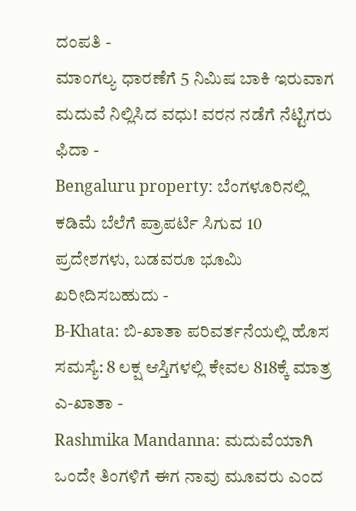ದಂಪತಿ -
ಮಾಂಗಲ್ಯ ಧಾರಣೆಗೆ 5 ನಿಮಿಷ ಬಾಕಿ ಇರುವಾಗ ಮದುವೆ ನಿಲ್ಲಿಸಿದ ವಧು! ವರನ ನಡೆಗೆ ನೆಟ್ಟಿಗರು ಫಿದಾ -
Bengaluru property: ಬೆಂಗಳೂರಿನಲ್ಲಿ ಕಡಿಮೆ ಬೆಲೆಗೆ ಪ್ರಾಪರ್ಟಿ ಸಿಗುವ 10 ಪ್ರದೇಶಗಳು, ಬಡವರೂ ಭೂಮಿ ಖರೀದಿಸಬಹುದು -
B-Khata: ಬಿ-ಖಾತಾ ಪರಿವರ್ತನೆಯಲ್ಲಿ ಹೊಸ ಸಮಸ್ಯೆ: 8 ಲಕ್ಷ ಆಸ್ತಿಗಳಲ್ಲಿ ಕೇವಲ 818ಕ್ಕೆ ಮಾತ್ರ ಎ-ಖಾತಾ -
Rashmika Mandanna: ಮದುವೆಯಾಗಿ ಒಂದೇ ತಿಂಗಳಿಗೆ ಈಗ ನಾವು ಮೂವರು ಎಂದ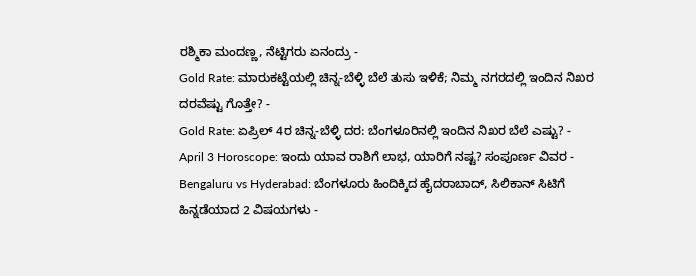ರಶ್ಮಿಕಾ ಮಂದಣ್ಣ, ನೆಟ್ಟಿಗರು ಏನಂದ್ರು -
Gold Rate: ಮಾರುಕಟ್ಟೆಯಲ್ಲಿ ಚಿನ್ನ-ಬೆಳ್ಳಿ ಬೆಲೆ ತುಸು ಇಳಿಕೆ; ನಿಮ್ಮ ನಗರದಲ್ಲಿ ಇಂದಿನ ನಿಖರ ದರವೆಷ್ಟು ಗೊತ್ತೇ? -
Gold Rate: ಏಪ್ರಿಲ್ 4ರ ಚಿನ್ನ-ಬೆಳ್ಳಿ ದರ: ಬೆಂಗಳೂರಿನಲ್ಲಿ ಇಂದಿನ ನಿಖರ ಬೆಲೆ ಎಷ್ಟು? -
April 3 Horoscope: ಇಂದು ಯಾವ ರಾಶಿಗೆ ಲಾಭ, ಯಾರಿಗೆ ನಷ್ಟ? ಸಂಪೂರ್ಣ ವಿವರ -
Bengaluru vs Hyderabad: ಬೆಂಗಳೂರು ಹಿಂದಿಕ್ಕಿದ ಹೈದರಾಬಾದ್, ಸಿಲಿಕಾನ್ ಸಿಟಿಗೆ ಹಿನ್ನಡೆಯಾದ 2 ವಿಷಯಗಳು -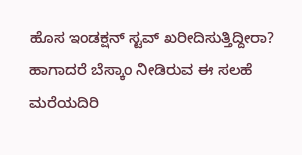ಹೊಸ ಇಂಡಕ್ಷನ್ ಸ್ಟವ್ ಖರೀದಿಸುತ್ತಿದ್ದೀರಾ? ಹಾಗಾದರೆ ಬೆಸ್ಕಾಂ ನೀಡಿರುವ ಈ ಸಲಹೆ ಮರೆಯದಿರಿ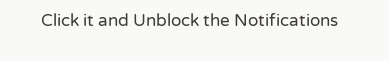Click it and Unblock the Notifications